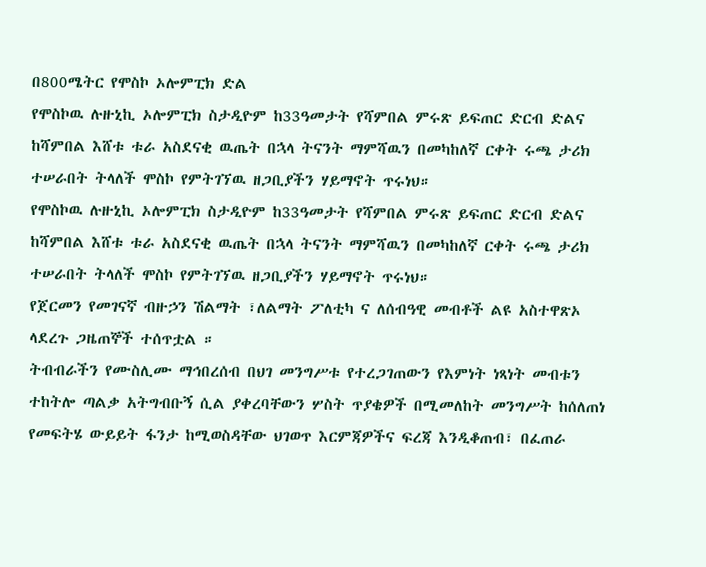በ800ሜትር የሞስኮ ኦሎምፒክ ድል
የሞስኮዉ ሉዙኒኪ ኦሎምፒክ ስታዲዮም ከ33ዓመታት የሻምበል ምሩጽ ይፍጠር ድርብ ድልና ከሻምበል እሸቱ ቱራ አስደናቂ ዉጤት በኋላ ትናንት ማምሻዉን በመካከለኛ ርቀት ሩጫ ታሪክ ተሠራበት ትላለች ሞስኮ የምትገኘዉ ዘጋቢያችን ሃይማኖት ጥሩነህ።
የሞስኮዉ ሉዙኒኪ ኦሎምፒክ ስታዲዮም ከ33ዓመታት የሻምበል ምሩጽ ይፍጠር ድርብ ድልና ከሻምበል እሸቱ ቱራ አስደናቂ ዉጤት በኋላ ትናንት ማምሻዉን በመካከለኛ ርቀት ሩጫ ታሪክ ተሠራበት ትላለች ሞስኮ የምትገኘዉ ዘጋቢያችን ሃይማኖት ጥሩነህ።
የጀርመን የመገናኛ ብዙኃን ሽልማት ፣ለልማት ፖለቲካ ና ለሰብዓዊ መብቶች ልዩ አስተዋጽኦ ላደረጉ ጋዜጠኞች ተሰጥቷል ።
ትብብራችን የሙስሊሙ ማኅበረሰብ በህገ መንግሥቱ የተረጋገጠውን የእምነት ነጻነት መብቱን ተከትሎ ጣልቃ አትግብቡኝ ሲል ያቀረባቸውን ሦስት ጥያቄዎች በሚመለከት መንግሥት ከሰለጠነ የመፍትሄ ውይይት ፋንታ ከሚወስዳቸው ህገወጥ እርምጃዎችና ፍረጃ እንዲቆጠብ፣ በፈጠራ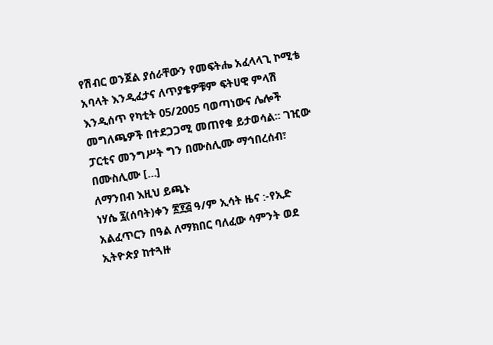የሽብር ወንጀል ያሰራቸውን የመፍትሔ አፈላላጊ ኮሚቴ አባላት እንዲፈታና ለጥያቄዎቹም ፍትሀዊ ምላሽ እንዲሰጥ የካቲት 05/2005 ባወጣነውና ሌሎች መግለጫዎች በተደጋጋሚ መጠየቁ ይታወሳል፡፡ ገዢው ፓርቲና መንግሥት ግን በሙስሊሙ ማኅበረሰብ፣ በሙስሊሙ […]
ለማንበብ እዚህ ይጫኑ
ነሃሴ ፯(ሰባት)ቀን ፳፻፭ ዓ/ም ኢሳት ዜና :-የኢድ አልፈጥርን በዓል ለማክበር ባለፈው ሳምንት ወደ ኢትዮጵያ ከተጓዙ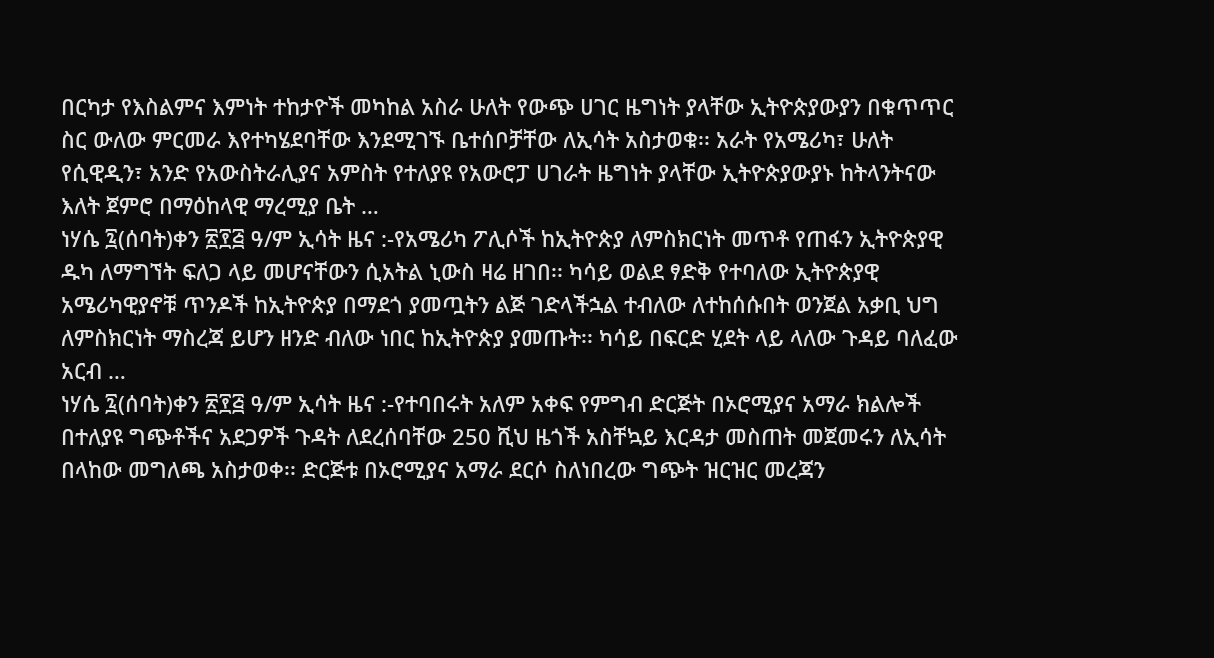በርካታ የእስልምና እምነት ተከታዮች መካከል አስራ ሁለት የውጭ ሀገር ዜግነት ያላቸው ኢትዮጵያውያን በቁጥጥር ስር ውለው ምርመራ እየተካሄደባቸው እንደሚገኙ ቤተሰቦቻቸው ለኢሳት አስታወቁ፡፡ አራት የአሜሪካ፣ ሁለት የሲዊዲን፣ አንድ የአውስትራሊያና አምስት የተለያዩ የአውሮፓ ሀገራት ዜግነት ያላቸው ኢትዮጵያውያኑ ከትላንትናው እለት ጀምሮ በማዕከላዊ ማረሚያ ቤት …
ነሃሴ ፯(ሰባት)ቀን ፳፻፭ ዓ/ም ኢሳት ዜና :-የአሜሪካ ፖሊሶች ከኢትዮጵያ ለምስክርነት መጥቶ የጠፋን ኢትዮጵያዊ ዱካ ለማግኘት ፍለጋ ላይ መሆናቸውን ሲአትል ኒውስ ዛሬ ዘገበ፡፡ ካሳይ ወልደ ፃድቅ የተባለው ኢትዮጵያዊ አሜሪካዊያኖቹ ጥንዶች ከኢትዮጵያ በማደጎ ያመጧትን ልጅ ገድላችኋል ተብለው ለተከሰሱበት ወንጀል አቃቢ ህግ ለምስክርነት ማስረጃ ይሆን ዘንድ ብለው ነበር ከኢትዮጵያ ያመጡት፡፡ ካሳይ በፍርድ ሂደት ላይ ላለው ጉዳይ ባለፈው አርብ …
ነሃሴ ፯(ሰባት)ቀን ፳፻፭ ዓ/ም ኢሳት ዜና :-የተባበሩት አለም አቀፍ የምግብ ድርጅት በኦሮሚያና አማራ ክልሎች በተለያዩ ግጭቶችና አደጋዎች ጉዳት ለደረሰባቸው 250 ሺህ ዜጎች አስቸኳይ እርዳታ መስጠት መጀመሩን ለኢሳት በላከው መግለጫ አስታወቀ፡፡ ድርጅቱ በኦሮሚያና አማራ ደርሶ ስለነበረው ግጭት ዝርዝር መረጃን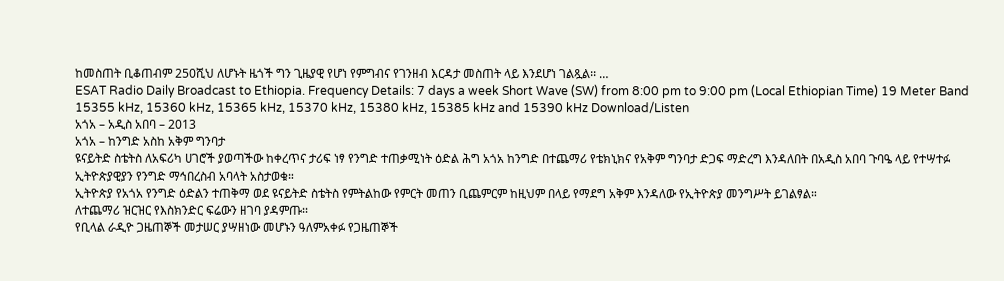ከመስጠት ቢቆጠብም 250ሺህ ለሆኑት ዜጎች ግን ጊዜያዊ የሆነ የምግብና የገንዘብ እርዳታ መስጠት ላይ እንደሆነ ገልጿል፡፡ …
ESAT Radio Daily Broadcast to Ethiopia. Frequency Details: 7 days a week Short Wave (SW) from 8:00 pm to 9:00 pm (Local Ethiopian Time) 19 Meter Band 15355 kHz, 15360 kHz, 15365 kHz, 15370 kHz, 15380 kHz, 15385 kHz and 15390 kHz Download/Listen
አጎአ – አዲስ አበባ – 2013
አጎአ – ከንግድ አስከ አቅም ግንባታ
ዩናይትድ ስቴትስ ለአፍሪካ ሀገሮች ያወጣችው ከቀረጥና ታሪፍ ነፃ የንግድ ተጠቃሚነት ዕድል ሕግ አጎአ ከንግድ በተጨማሪ የቴክኒክና የአቅም ግንባታ ድጋፍ ማድረግ እንዳለበት በአዲስ አበባ ጉባዔ ላይ የተሣተፉ ኢትዮጵያዊያን የንግድ ማኅበረስብ አባላት አስታወቁ።
ኢትዮጵያ የአጎአ የንግድ ዕድልን ተጠቅማ ወደ ዩናይትድ ስቴትስ የምትልከው የምርት መጠን ቢጨምርም ከዚህም በላይ የማደግ አቅም እንዳለው የኢትዮጵያ መንግሥት ይገልፃል።
ለተጨማሪ ዝርዝር የእስክንድር ፍሬውን ዘገባ ያዳምጡ፡፡
የቢላል ራዲዮ ጋዜጠኞች መታሠር ያሣዘነው መሆኑን ዓለምአቀፉ የጋዜጠኞች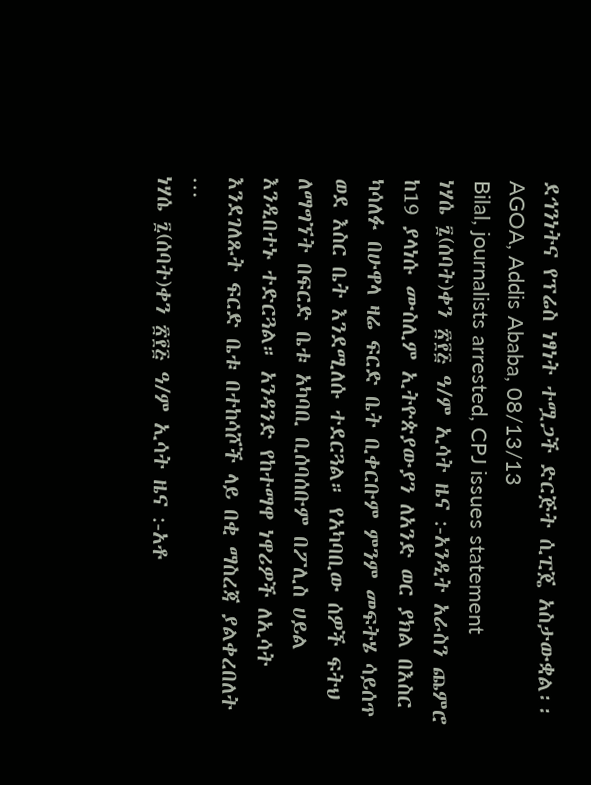ደኅንነትና የፕሬስ ነፃነት ተሟጋች ድርጅት ሲፒጄ አስታውቋል፡፡
AGOA, Addis Ababa, 08/13/13
Bilal, journalists arrested, CPJ issues statement
ነሃሴ ፯(ሰባት)ቀን ፳፻፭ ዓ/ም ኢሳት ዜና :-አንዲት አራስን ጨምሮ ከ19 ያላነሱ ሙስሊም ኢትዮጵያውያን ለአንድ ወር ያክል በእስር ካሳለፉ በሁዋላ ዛሬ ፍርድ ቤት ቢቀርቡም ምንም መፍትሄ ሳይሰጥ ወደ እስር ቤት እንደሚለሱ ተደርጓል። የአካባቢው ሰዎች ፍትህ ለማግኘት በፍርድ ቤቱ አካባቢ ቢሰባሰቡም በፖሊስ ሀይል እንዲበተኑ ተድርጓል። አንዳንድ የከተማዋ ነዋሪዎች ለኢሳት እንደገለጹት ፍርድ ቤቱ በተከሳሾች ላይ በቂ ማስረጃ ያልቀረበለት …
ነሃሴ ፯(ሰባት)ቀን ፳፻፭ ዓ/ም ኢሳት ዜና :-አቶ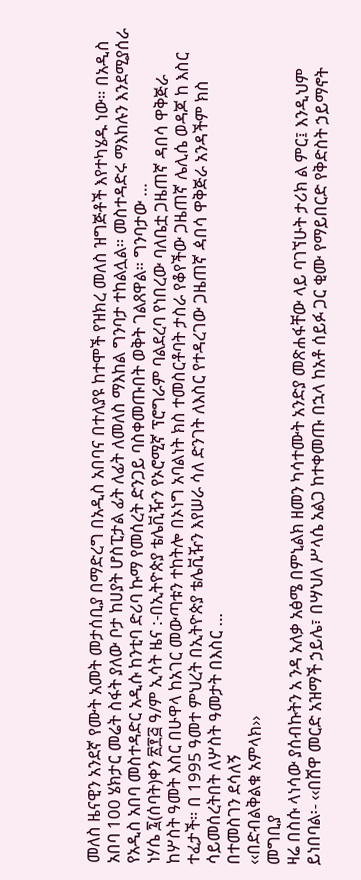መለስ ዜናዊን አንደኛ የሙት አመት መታሰቢያ በማድረግ በአዲስ አበባና በተለያዩ ከተሞች የዝክረ መለስ ዝግጅቶች እየተካሄዱ ነው። በአዲስ አበባ 100 ሄክታር መሬት ስፋት ያለው ቦታ ከሀያት ሆስፒታል ፊት ለፊት ለመለስ ማእከል ግንባታ ተከልሏል። መስተዳድሩ ማእከሉን እንደሚያሰራ የአዲስ አበባ መስተዳድር አዲሱ ከንቲባ ድሪባ ኩማ የመሰረት ድንጋይ ባስቀመጡበት ወቅት ገልጸዋል። ግንባታው …
ነሃሴ ፯(ሰባት)ቀን ፳፻፭ ዓ/ም ኢሳት ዜና :-በኢትዮጵያ ቴሌቪዥን የኦሮሚኛ ፕሮግራም ባልደረባ የነበረው ባለቤቷ ጋዜጠኛ ዳበሳ ዋቅጅራ ከሦስት ዓመት እስር በሁዋላ ከአገር መውጣቱን ተከትሎ በኦነግ አባልነት ክስ ተመስርቶባት ታስራ የቆየችው ጋዜጠኛ ሌሊሴ ወዳጆ ከ እስር ተፈታች። በ 1995 ዓመተ ምህረት በኢትዮጵያ ቴሌቪዥን እየሠራ ሳለ ድንገት ለእስር የተዳረገው ጋዜጠኛ ዻበሳ ዋቅጅራ አንዳችም ክስ ሳይመሰረትበት ለሦስት ዓመታት በእስር …
በተመስገን ደሳለኝ
‹‹በድብልቅልቁ አምላክ››
መግቢያ
ዛሬ በስሱ ላነሳው ያሰብኩትን አ ንዳ አለቃ አፅሜ በምኒልክ ዘመን ካሳተሙት አንድያ መጽሐፋቸው ላይ ባገኘሁት ታሪክ ል ምር፤ እንዲህም ይነበባል፡- ‹‹በሸዋ መርድ አዝማች ኃይሌ፣ በሣህለ ሥላሴ አልጋ ከተቀመጡ በኋላ ከአቶ ሰይፉ ጋር ቂሙ የማይበርድ የቅድስት ኃይማኖት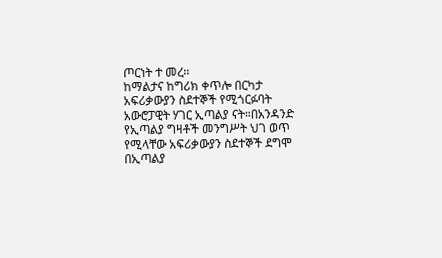ጦርነት ተ መረ፡፡
ከማልታና ከግሪክ ቀጥሎ በርካታ አፍሪቃውያን ስደተኞች የሚጎርፉባት አውሮፓዊት ሃገር ኢጣልያ ናት።በአንዳንድ የኢጣልያ ግዛቶች መንግሥት ህገ ወጥ የሚላቸው አፍሪቃውያን ስደተኞች ደግሞ በኢጣልያ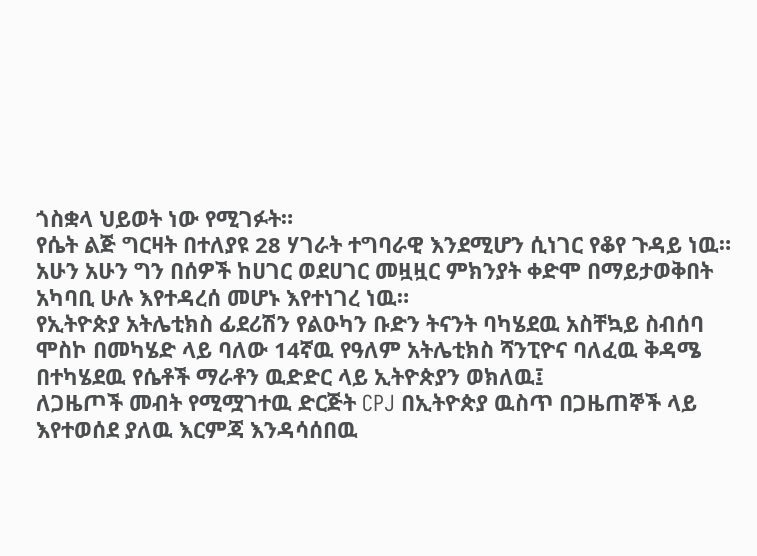ጎስቋላ ህይወት ነው የሚገፉት።
የሴት ልጅ ግርዛት በተለያዩ 28 ሃገራት ተግባራዊ እንደሚሆን ሲነገር የቆየ ጉዳይ ነዉ። አሁን አሁን ግን በሰዎች ከሀገር ወደሀገር መዟዟር ምክንያት ቀድሞ በማይታወቅበት አካባቢ ሁሉ እየተዳረሰ መሆኑ እየተነገረ ነዉ።
የኢትዮጵያ አትሌቲክስ ፊደሪሽን የልዑካን ቡድን ትናንት ባካሄደዉ አስቸኳይ ስብሰባ ሞስኮ በመካሄድ ላይ ባለው 14ኛዉ የዓለም አትሌቲክስ ሻንፒዮና ባለፈዉ ቅዳሜ በተካሄደዉ የሴቶች ማራቶን ዉድድር ላይ ኢትዮጵያን ወክለዉ፤
ለጋዜጦች መብት የሚሟገተዉ ድርጅት CPJ በኢትዮጵያ ዉስጥ በጋዜጠኞች ላይ እየተወሰደ ያለዉ እርምጃ እንዳሳሰበዉ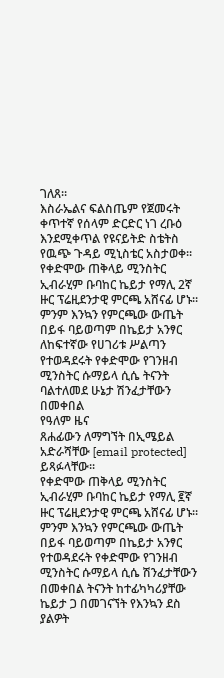ገለጸ።
እስራኤልና ፍልስጤም የጀመሩት ቀጥተኛ የሰላም ድርድር ነገ ረቡዕ እንደሚቀጥል የዩናይትድ ስቴትስ የዉጭ ጉዳይ ሚኒስቴር አስታወቀ።
የቀድሞው ጠቅላይ ሚንስትር ኢብራሂም ቡባከር ኬይታ የማሊ 2ኛ ዙር ፕሬዚደንታዊ ምርጫ አሸናፊ ሆኑ። ምንም እንኳን የምርጫው ውጤት በይፋ ባይወጣም በኬይታ አንፃር ለከፍተኛው የሀገሪቱ ሥልጣን የተወዳደሩት የቀድሞው የገንዘብ ሚንስትር ሱማይላ ሲሴ ትናንት ባልተለመደ ሁኔታ ሽንፈታቸውን በመቀበል
የዓለም ዜና
ጸሐፊውን ለማግኘት በኢሜይል አድራሻቸው [email protected] ይጻፉላቸው፡፡
የቀድሞው ጠቅላይ ሚንስትር ኢብራሂም ቡባከር ኬይታ የማሊ ፪ኛ ዙር ፕሬዚደንታዊ ምርጫ አሸናፊ ሆኑ። ምንም እንኳን የምርጫው ውጤት በይፋ ባይወጣም በኬይታ አንፃር የተወዳደሩት የቀድሞው የገንዘብ ሚንስትር ሱማይላ ሲሴ ሽንፈታቸውን በመቀበል ትናንት ከተፊካካሪያቸው ኬይታ ጋ በመገናኘት የእንኳን ደስ ያልዎት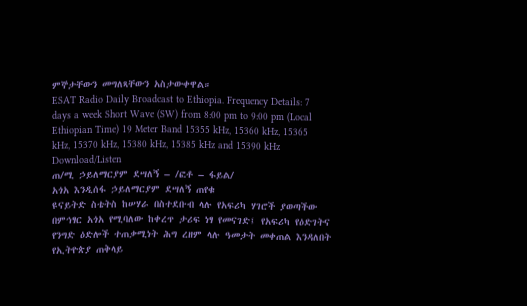ምኞታቸውን መግለጻቸውን አስታውቀዋል።
ESAT Radio Daily Broadcast to Ethiopia. Frequency Details: 7 days a week Short Wave (SW) from 8:00 pm to 9:00 pm (Local Ethiopian Time) 19 Meter Band 15355 kHz, 15360 kHz, 15365 kHz, 15370 kHz, 15380 kHz, 15385 kHz and 15390 kHz Download/Listen
ጠ/ሚ ኃይለማርያም ደሣለኝ – /ፎቶ – ፋይል/
አጎአ እንዲሰፋ ኃይለማርያም ደሣለኝ ጠየቁ
ዩናይትድ ስቴትስ ከሠሃራ በስተደቡብ ላሉ የአፍሪካ ሃገሮች ያወጣችው በምኅፃር አጎአ የሚባለው ከቀረጥ ታሪፍ ነፃ የመናገድ፤ የአፍሪካ የዕድገትና የንግድ ዕድሎች ተጠቃሚነት ሕግ ረዘም ላሉ ዓመታት መቀጠል እንዳለበት የኢትዮጵያ ጠቅላይ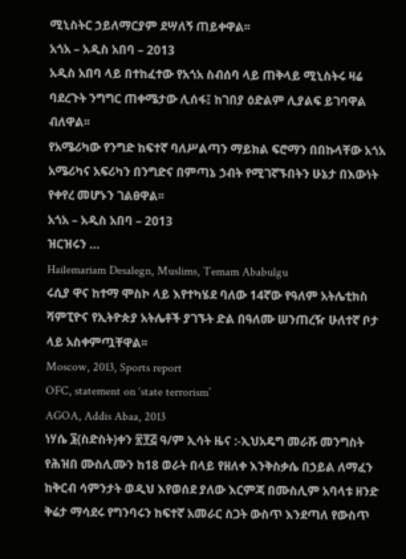ሚኒስትር ኃይለማርያም ደሣለኝ ጠይቀዋል፡፡
አጎአ – አዲስ አበባ – 2013
አዲስ አበባ ላይ በተከፈተው የአጎአ ስብሰባ ላይ ጠቅላይ ሚኒስትሩ ዛሬ ባደረጉት ንግግር ጠቀሜታው ሊሰፋ፤ ከገበያ ዕድልም ሊያልፍ ይገባዋል ብለዋል፡፡
የአሜሪካው የንግድ ከፍተኛ ባለሥልጣን ማይክል ፍሮማን በበኩላቸው አጎአ አሜሪካና አፍሪካን በንግድና በምጣኔ ኃብት የሚገኛኙበትን ሁኔታ በእውነት የቀየረ መሆኑን ገልፀዋል፡፡
አጎአ – አዲስ አበባ – 2013
ዝርዝሩን …
Hailemariam Desalegn, Muslims, Temam Ababulgu
ሩሲያ ዋና ከተማ ሞስኮ ላይ እየተካሄደ ባለው 14ኛው የዓለም አትሌቲክስ ሻምፒዮና የኢትዮጵያ አትሌቶች ያገኙት ድል በዓለሙ ሠንጠረዥ ሁለተኛ ቦታ ላይ አስቀምጧቸዋል፡፡
Moscow, 2013, Sports report
OFC, statement on ‘state terrorism’
AGOA, Addis Abaa, 2013
ነሃሴ ፮(ስድስት)ቀን ፳፻፭ ዓ/ም ኢሳት ዜና :-ኢህአዴግ መራሹ መንግስት የሕዝበ ሙስሊሙን ከ18 ወራት በላይ የዘለቀ እንቅስቃሴ በኃይል ለማፈን ከቅርብ ሳምንታት ወዲህ እየወሰደ ያለው እርምጃ በሙስሊም አባላቱ ዘንድ ቅሬታ ማሳደሩ የግንባሩን ከፍተኛ አመራር ስጋት ውስጥ እንደጣለ የውስጥ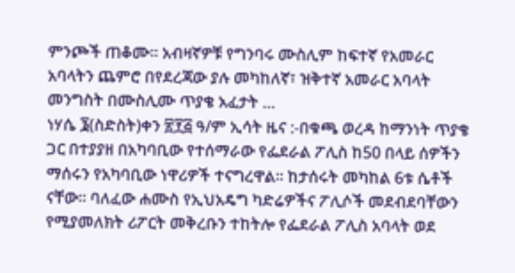ምንጮች ጠቆሙ፡፡ አብዛኛዎቹ የግንባሩ ሙስሊም ከፍተኛ የአመራር አባላትን ጨምሮ በየደረጃው ያሉ መካከለኛ፣ ዝቅተኛ አመራር አባላት መንግስት በሙስሊሙ ጥያቄ አፈታት …
ነሃሴ ፮(ስድስት)ቀን ፳፻፭ ዓ/ም ኢሳት ዜና :-በቁጫ ወረዳ ከማንነት ጥያቄ ጋር በተያያዘ በአካባቢው የተሰማራው የፌደራል ፖሊስ ከ50 በላይ ሰዎችን ማሰሩን የአካባቢው ነዋሪዎች ተናግረዋል። ከታሰሩት መካከል 6ቱ ሴቶች ናቸው። ባለፈው ሐሙስ የኢህአዴግ ካድሬዎችና ፖሊሶች መደብደባቸውን የሚያመለክት ሪፖርት መቅረቡን ተከትሎ የፌደራል ፖሊስ አባላት ወደ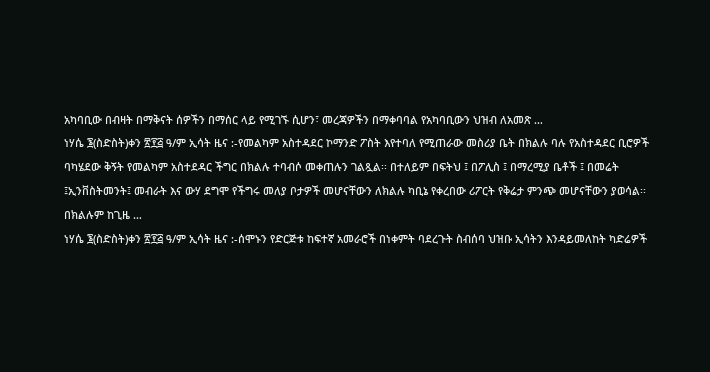አካባቢው በብዛት በማቅናት ሰዎችን በማሰር ላይ የሚገኙ ሲሆን፣ መረጃዎችን በማቀባባል የአካባቢውን ህዝብ ለአመጽ …
ነሃሴ ፮(ስድስት)ቀን ፳፻፭ ዓ/ም ኢሳት ዜና :-የመልካም አስተዳደር ኮማንድ ፖስት እየተባለ የሚጠራው መስሪያ ቤት በክልሉ ባሉ የአስተዳደር ቢሮዎች ባካሄደው ቅኝት የመልካም አስተደዳር ችግር በክልሉ ተባብሶ መቀጠሉን ገልጿል፡፡ በተለይም በፍትህ ፤ በፖሊስ ፤ በማረሚያ ቤቶች ፤ በመሬት ፤ኢንቨስትመንት፤ መብራት እና ውሃ ደግሞ የችግሩ መለያ ቦታዎች መሆናቸውን ለክልሉ ካቢኔ የቀረበው ሪፖርት የቅሬታ ምንጭ መሆናቸውን ያወሳል፡፡ በክልሉም ከጊዜ …
ነሃሴ ፮(ስድስት)ቀን ፳፻፭ ዓ/ም ኢሳት ዜና :-ሰሞኑን የድርጅቱ ከፍተኛ አመራሮች በነቀምት ባደረጉት ስብሰባ ህዝቡ ኢሳትን እንዳይመለከት ካድሬዎች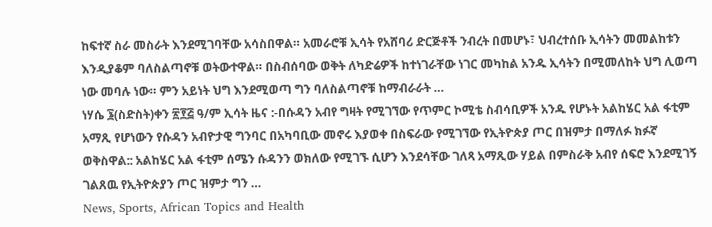ከፍተኛ ስራ መስራት እንደሚገባቸው አሳስበዋል። አመራሮቹ ኢሳት የአሸባሪ ድርጅቶች ንብረት በመሆኑ፣ ህብረተሰቡ ኢሳትን መመልከቱን እንዲያቆም ባለስልጣኖቹ ወትውተዋል። በስብሰባው ወቅት ለካድሬዎች ከተነገራቸው ነገር መካከል አንዱ ኢሳትን በሚመለከት ህግ ሊወጣ ነው መባሉ ነው። ምን አይነት ህግ እንደሚወጣ ግን ባለስልጣኖቹ ከማብራራት …
ነሃሴ ፮(ስድስት)ቀን ፳፻፭ ዓ/ም ኢሳት ዜና :-በሱዳን አብየ ግዛት የሚገኘው የጥምር ኮሚቴ ስብሳቢዎች አንዱ የሆኑት አልከሄር አል ፋቲም አማጺ የሆነውን የሱዳን አብዮታዊ ግንባር በአካባቢው መኖሩ እያወቀ በስፍራው የሚገኘው የኢትዮጵያ ጦር በዝምታ በማለፉ ክፉኛ ወቅስዋል:: አልከሄር አል ፋቲም ሰሜን ሱዳንን ወክለው የሚገኙ ሲሆን እንደሳቸው ገለጻ አማጺው ሃይል በምስራቅ አብየ ሰፍሮ እንደሚገኝ ገልጸዉ የኢትዮጵያን ጦር ዝምታ ግን …
News, Sports, African Topics and Health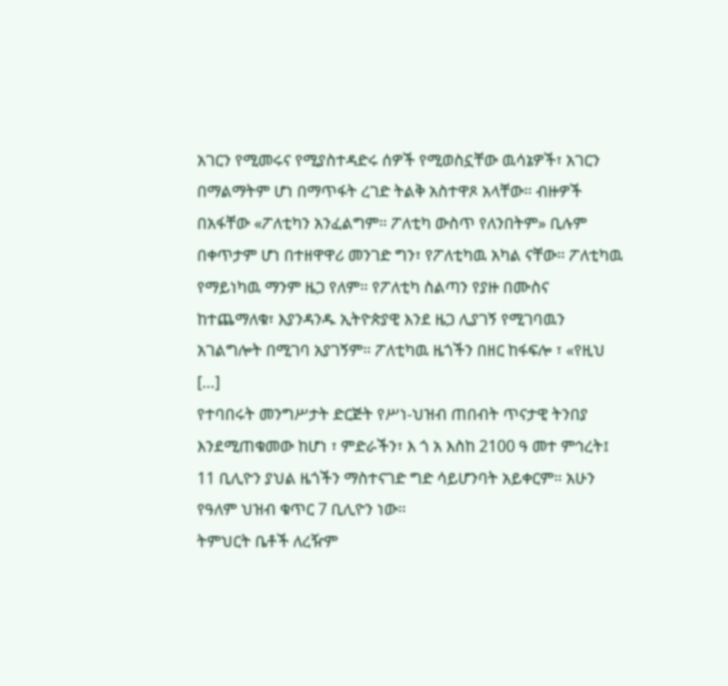አገርን የሚመሩና የሚያስተዳድሩ ሰዎች የሚወስኗቸው ዉሳኔዎች፣ አገርን በማልማትም ሆነ በማጥፋት ረገድ ትልቅ አስተዋጾ አላቸው። ብዙዎች በአፋቸው «ፖለቲካን አንፈልግም። ፖለቲካ ውስጥ የለንበትም» ቢሉም በቀጥታም ሆነ በተዘዋዋሪ መንገድ ግን፣ የፖለቲካዉ አካል ናቸው። ፖለቲካዉ የማይነካዉ ማንም ዜጋ የለም። የፖለቲካ ስልጣን የያዙ በሙስና ከተጨማለቁ፣ እያንዳንዱ ኢትዮጵያዊ እንደ ዜጋ ሊያገኝ የሚገባዉን አገልግሎት በሚገባ አያገኝም። ፖለቲካዉ ዜጎችን በዘር ከፋፍሎ ፣ «የዚህ […]
የተባበሩት መንግሥታት ድርጅት የሥነ-ህዝብ ጠበብት ጥናታዊ ትንበያ እንደሚጠቁመው ከሆነ ፣ ምድራችን፣ እ ጎ አ እስከ 2100 ዓ መተ ምኅረት፤ 11 ቢሊዮን ያህል ዜጎችን ማስተናገድ ግድ ሳይሆንባት አይቀርም። አሁን የዓለም ህዝብ ቁጥር 7 ቢሊዮን ነው።
ትምህርት ቤቶች ለረዥም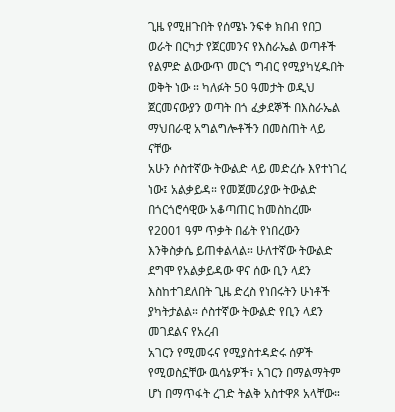ጊዜ የሚዘጉበት የሰሜኑ ንፍቀ ክበብ የበጋ ወራት በርካታ የጀርመንና የእስራኤል ወጣቶች የልምድ ልውውጥ መርኀ ግብር የሚያካሂዱበት ወቅት ነው ። ካለፉት 50 ዓመታት ወዲህ ጀርመናውያን ወጣት በጎ ፈቃደኞች በእስራኤል ማህበራዊ አግልግሎቶችን በመስጠት ላይ ናቸው
አሁን ሶስተኛው ትውልድ ላይ መድረሱ እየተነገረ ነው፤ አልቃይዳ። የመጀመሪያው ትውልድ በጎርጎሮሳዊው አቆጣጠር ከመስከረሙ የ2001 ዓም ጥቃት በፊት የነበረውን እንቅስቃሴ ይጠቀልላል። ሁለተኛው ትውልድ ደግሞ የአልቃይዳው ዋና ሰው ቢን ላደን እስከተገደለበት ጊዜ ድረስ የነበሩትን ሁነቶች ያካትታልል። ሶስተኛው ትውልድ የቢን ላደን መገደልና የአረብ
አገርን የሚመሩና የሚያስተዳድሩ ሰዎች የሚወስኗቸው ዉሳኔዎች፣ አገርን በማልማትም ሆነ በማጥፋት ረገድ ትልቅ አስተዋጾ አላቸው።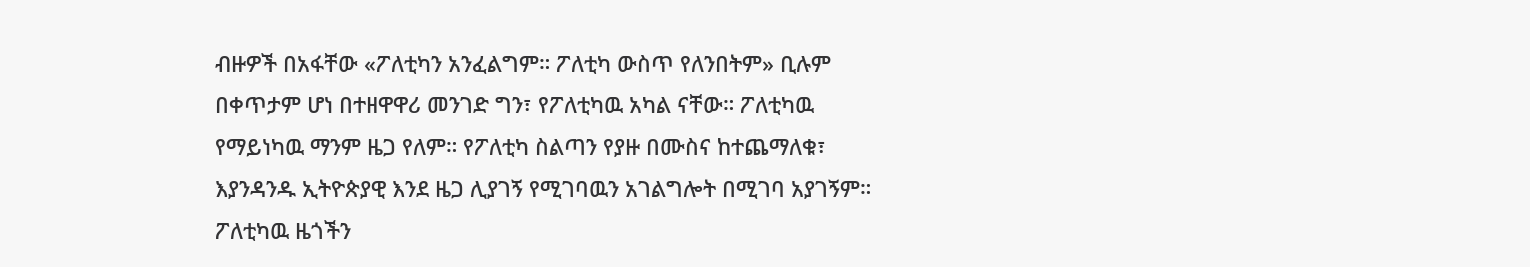ብዙዎች በአፋቸው «ፖለቲካን አንፈልግም። ፖለቲካ ውስጥ የለንበትም» ቢሉም በቀጥታም ሆነ በተዘዋዋሪ መንገድ ግን፣ የፖለቲካዉ አካል ናቸው። ፖለቲካዉ የማይነካዉ ማንም ዜጋ የለም። የፖለቲካ ስልጣን የያዙ በሙስና ከተጨማለቁ፣ እያንዳንዱ ኢትዮጵያዊ እንደ ዜጋ ሊያገኝ የሚገባዉን አገልግሎት በሚገባ አያገኝም። ፖለቲካዉ ዜጎችን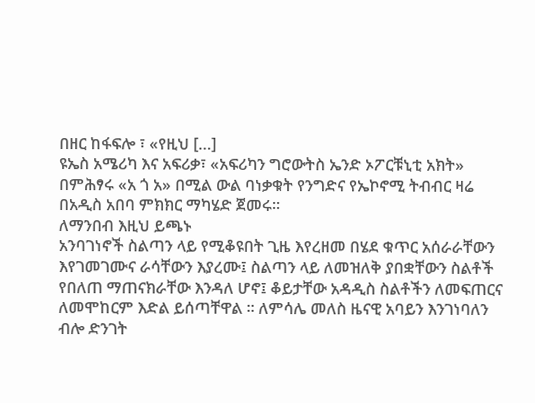በዘር ከፋፍሎ ፣ «የዚህ […]
ዩኤስ አሜሪካ እና አፍሪቃ፣ «አፍሪካን ግሮውትስ ኤንድ ኦፖርቹኒቲ አክት» በምሕፃሩ «አ ጎ አ» በሚል ውል ባነቃቁት የንግድና የኤኮኖሚ ትብብር ዛሬ በአዲስ አበባ ምክክር ማካሄድ ጀመሩ።
ለማንበብ እዚህ ይጫኑ
አንባገነኖች ስልጣን ላይ የሚቆዩበት ጊዜ እየረዘመ በሄደ ቁጥር አሰራራቸውን እየገመገሙና ራሳቸውን እያረሙ፤ ስልጣን ላይ ለመዝለቅ ያበቋቸውን ስልቶች የበለጠ ማጠናክራቸው እንዳለ ሆኖ፤ ቆይታቸው አዳዲስ ስልቶችን ለመፍጠርና ለመሞከርም እድል ይሰጣቸዋል ። ለምሳሌ መለስ ዜናዊ አባይን እንገነባለን ብሎ ድንገት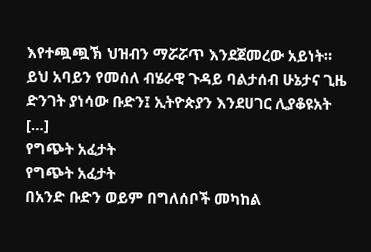እየተጯጯኽ ህዝብን ማሯሯጥ እንደጀመረው አይነት። ይህ አባይን የመሰለ ብሄራዊ ጉዳይ ባልታሰብ ሁኔታና ጊዜ ድንገት ያነሳው ቡድን፤ ኢትዮጵያን እንደሀገር ሊያቆዩአት […]
የግጭት አፈታት
የግጭት አፈታት
በአንድ ቡድን ወይም በግለሰቦች መካከል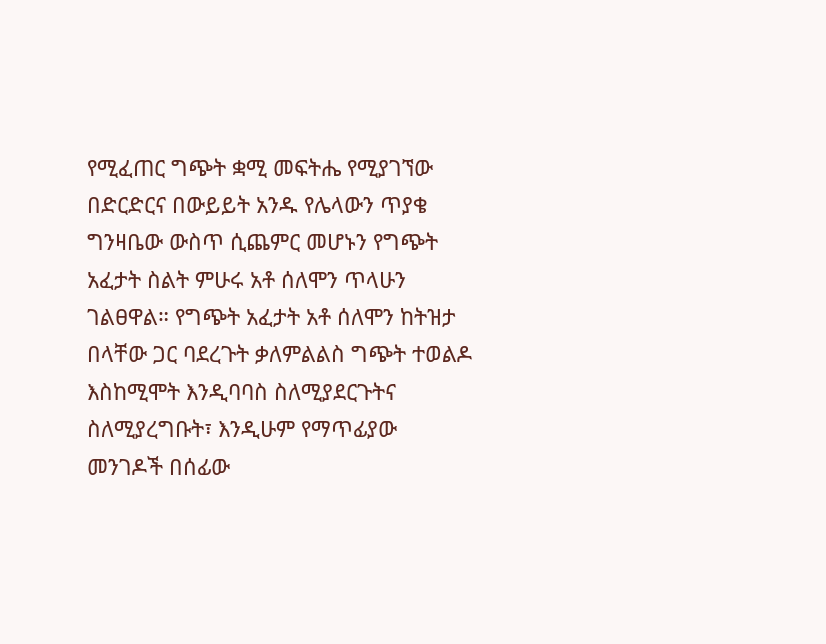የሚፈጠር ግጭት ቋሚ መፍትሔ የሚያገኘው በድርድርና በውይይት አንዱ የሌላውን ጥያቄ ግንዛቤው ውስጥ ሲጨምር መሆኑን የግጭት አፈታት ስልት ምሁሩ አቶ ሰለሞን ጥላሁን ገልፀዋል። የግጭት አፈታት አቶ ሰለሞን ከትዝታ በላቸው ጋር ባደረጉት ቃለምልልስ ግጭት ተወልዶ እስከሚሞት እንዲባባስ ስለሚያደርጉትና ስለሚያረግቡት፣ እንዲሁም የማጥፊያው መንገዶች በሰፊው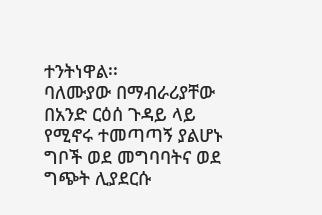ተንትነዋል፡፡
ባለሙያው በማብራሪያቸው በአንድ ርዕሰ ጉዳይ ላይ የሚኖሩ ተመጣጣኝ ያልሆኑ ግቦች ወደ መግባባትና ወደ ግጭት ሊያደርሱ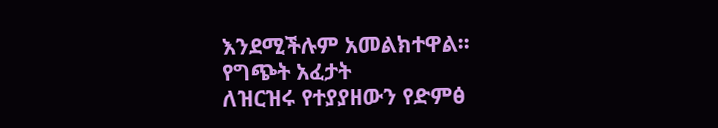እንደሚችሉም አመልክተዋል፡፡
የግጭት አፈታት
ለዝርዝሩ የተያያዘውን የድምፅ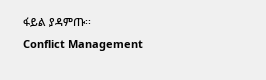ፋይል ያዳምጡ፡፡
Conflict Management